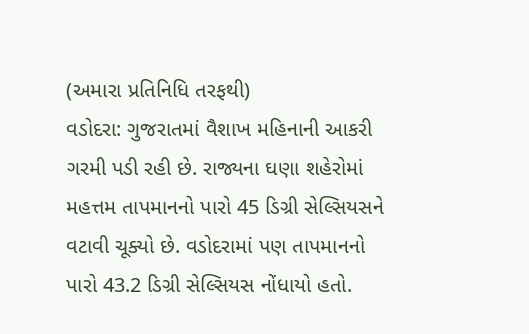(અમારા પ્રતિનિધિ તરફથી)
વડોદરા: ગુજરાતમાં વૈશાખ મહિનાની આકરી ગરમી પડી રહી છે. રાજ્યના ઘણા શહેરોમાં મહત્તમ તાપમાનનો પારો 45 ડિગ્રી સેલ્સિયસને વટાવી ચૂક્યો છે. વડોદરામાં પણ તાપમાનનો પારો 43.2 ડિગ્રી સેલ્સિયસ નોંધાયો હતો.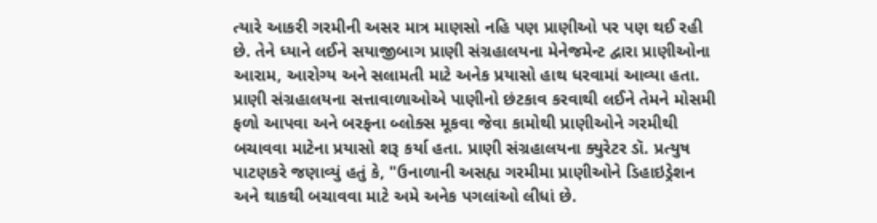ત્યારે આકરી ગરમીની અસર માત્ર માણસો નહિ પણ પ્રાણીઓ પર પણ થઈ રહી છે. તેને ધ્યાને લઈને સયાજીબાગ પ્રાણી સંગ્રહાલયના મેનેજમેન્ટ દ્વારા પ્રાણીઓના આરામ, આરોગ્ય અને સલામતી માટે અનેક પ્રયાસો હાથ ધરવામાં આવ્યા હતા.
પ્રાણી સંગ્રહાલયના સત્તાવાળાઓએ પાણીનો છંટકાવ કરવાથી લઈને તેમને મોસમી ફળો આપવા અને બરફના બ્લોક્સ મૂકવા જેવા કામોથી પ્રાણીઓને ગરમીથી બચાવવા માટેના પ્રયાસો શરૂ કર્યા હતા. પ્રાણી સંગ્રહાલયના ક્યુરેટર ડૉ. પ્રત્યુષ પાટણકરે જણાવ્યું હતું કે, "ઉનાળાની અસહ્ય ગરમીમા પ્રાણીઓને ડિહાઇડ્રેશન અને થાકથી બચાવવા માટે અમે અનેક પગલાંઓ લીધાં છે.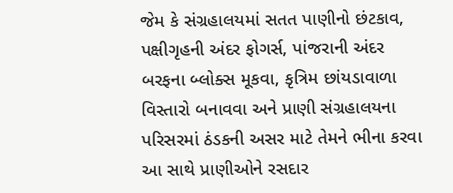જેમ કે સંગ્રહાલયમાં સતત પાણીનો છંટકાવ, પક્ષીગૃહની અંદર ફોગર્સ, પાંજરાની અંદર બરફના બ્લોક્સ મૂકવા, કૃત્રિમ છાંયડાવાળા વિસ્તારો બનાવવા અને પ્રાણી સંગ્રહાલયના પરિસરમાં ઠંડકની અસર માટે તેમને ભીના કરવા આ સાથે પ્રાણીઓને રસદાર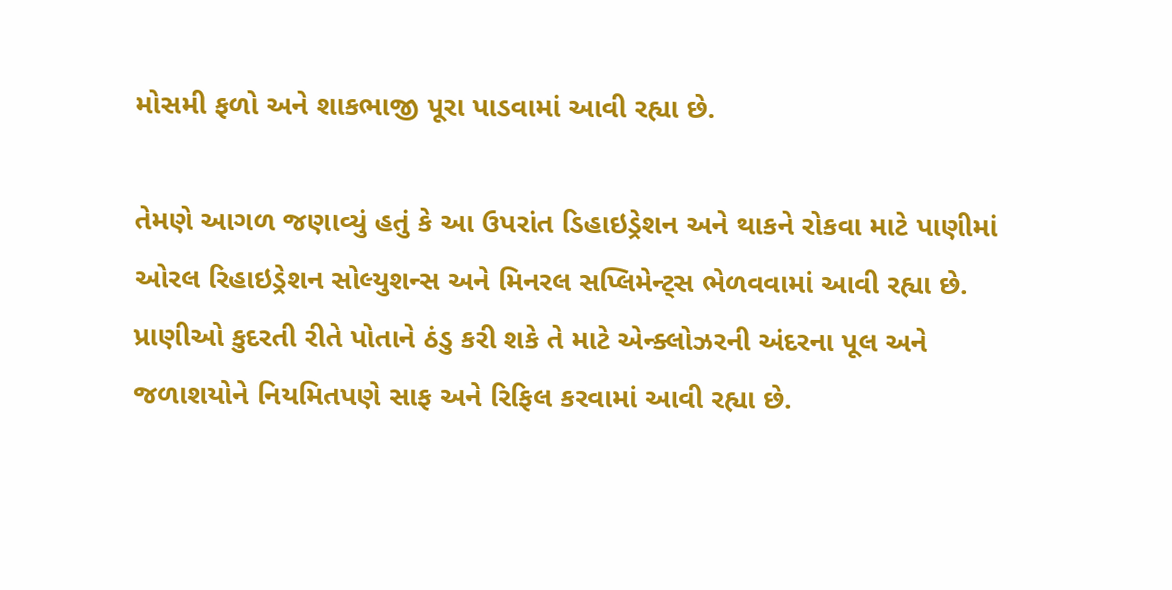મોસમી ફળો અને શાકભાજી પૂરા પાડવામાં આવી રહ્યા છે.

તેમણે આગળ જણાવ્યું હતું કે આ ઉપરાંત ડિહાઇડ્રેશન અને થાકને રોકવા માટે પાણીમાં ઓરલ રિહાઇડ્રેશન સોલ્યુશન્સ અને મિનરલ સપ્લિમેન્ટ્સ ભેળવવામાં આવી રહ્યા છે. પ્રાણીઓ કુદરતી રીતે પોતાને ઠંડુ કરી શકે તે માટે એન્ક્લોઝરની અંદરના પૂલ અને જળાશયોને નિયમિતપણે સાફ અને રિફિલ કરવામાં આવી રહ્યા છે.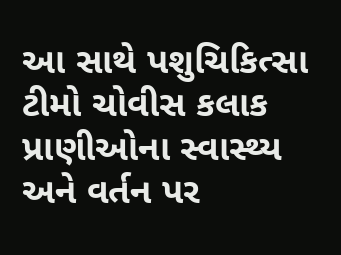આ સાથે પશુચિકિત્સા ટીમો ચોવીસ કલાક પ્રાણીઓના સ્વાસ્થ્ય અને વર્તન પર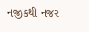નજીકથી નજર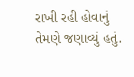રાખી રહી હોવાનું તેમણે જણાવ્યું હતું.